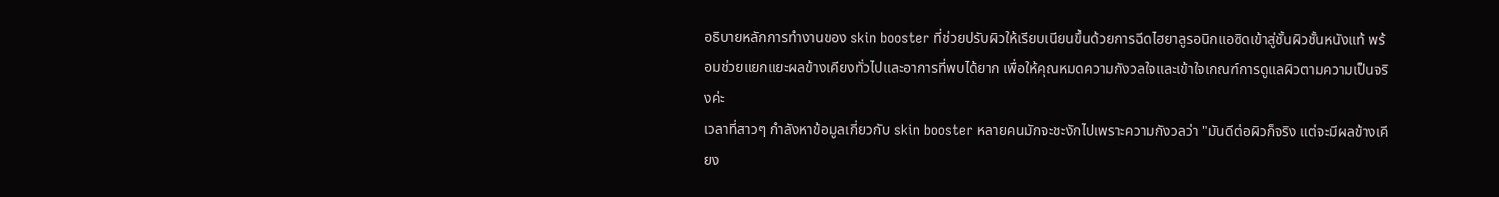อธิบายหลักการทำงานของ skin booster ที่ช่วยปรับผิวให้เรียบเนียนขึ้นด้วยการฉีดไฮยาลูรอนิกแอซิดเข้าสู่ชั้นผิวชั้นหนังแท้ พร้อมช่วยแยกแยะผลข้างเคียงทั่วไปและอาการที่พบได้ยาก เพื่อให้คุณหมดความกังวลใจและเข้าใจเกณฑ์การดูแลผิวตามความเป็นจริงค่ะ
เวลาที่สาวๆ กำลังหาข้อมูลเกี่ยวกับ skin booster หลายคนมักจะชะงักไปเพราะความกังวลว่า "มันดีต่อผิวก็จริง แต่จะมีผลข้างเคียง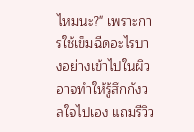ไหมนะ?" เพราะการใช้เข็มฉีดอะไรบางอย่างเข้าไปในผิวอาจทำให้รู้สึกกังวลใจไปเอง แถมรีวิว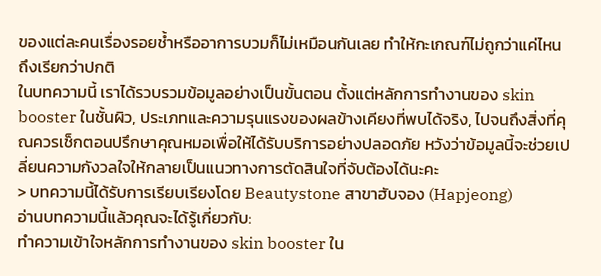ของแต่ละคนเรื่องรอยช้ำหรืออาการบวมก็ไม่เหมือนกันเลย ทำให้กะเกณฑ์ไม่ถูกว่าแค่ไหนถึงเรียกว่าปกติ
ในบทความนี้ เราได้รวบรวมข้อมูลอย่างเป็นขั้นตอน ตั้งแต่หลักการทำงานของ skin booster ในชั้นผิว, ประเภทและความรุนแรงของผลข้างเคียงที่พบได้จริง, ไปจนถึงสิ่งที่คุณควรเช็กตอนปรึกษาคุณหมอเพื่อให้ได้รับบริการอย่างปลอดภัย หวังว่าข้อมูลนี้จะช่วยเปลี่ยนความกังวลใจให้กลายเป็นแนวทางการตัดสินใจที่จับต้องได้นะคะ
> บทความนี้ได้รับการเรียบเรียงโดย Beautystone สาขาฮับจอง (Hapjeong)
อ่านบทความนี้แล้วคุณจะได้รู้เกี่ยวกับ:
ทำความเข้าใจหลักการทำงานของ skin booster ใน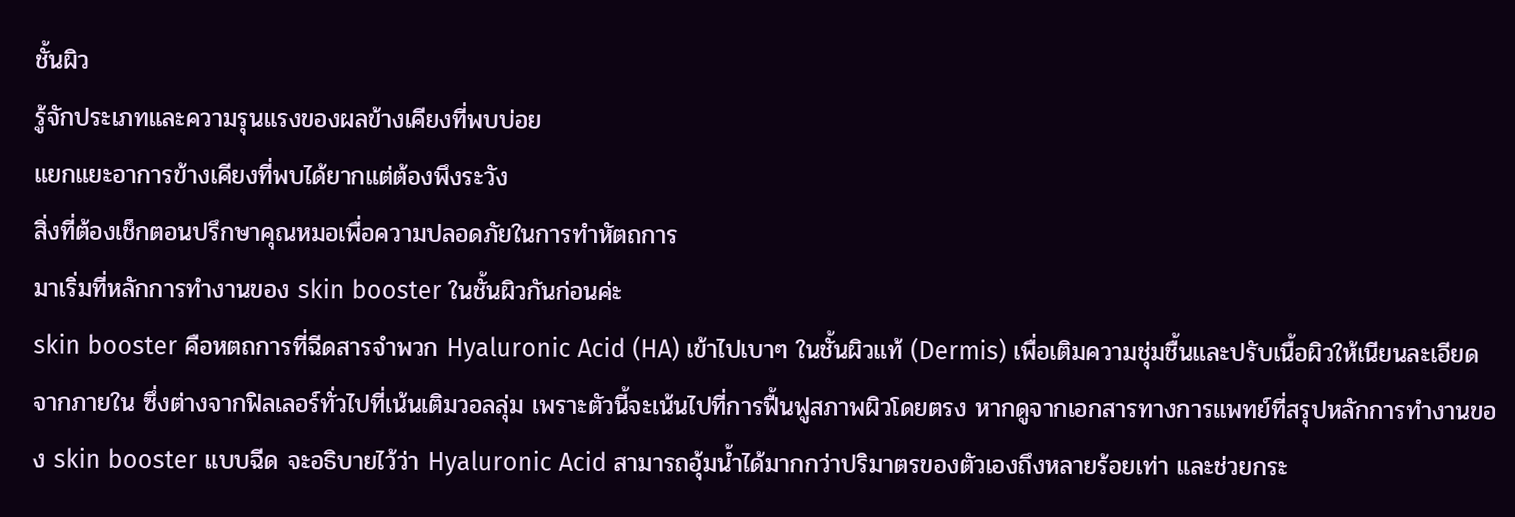ชั้นผิว
รู้จักประเภทและความรุนแรงของผลข้างเคียงที่พบบ่อย
แยกแยะอาการข้างเคียงที่พบได้ยากแต่ต้องพึงระวัง
สิ่งที่ต้องเช็กตอนปรึกษาคุณหมอเพื่อความปลอดภัยในการทำหัตถการ
มาเริ่มที่หลักการทำงานของ skin booster ในชั้นผิวกันก่อนค่ะ
skin booster คือหตถการที่ฉีดสารจำพวก Hyaluronic Acid (HA) เข้าไปเบาๆ ในชั้นผิวแท้ (Dermis) เพื่อเติมความชุ่มชื้นและปรับเนื้อผิวให้เนียนละเอียดจากภายใน ซึ่งต่างจากฟิลเลอร์ทั่วไปที่เน้นเติมวอลลุ่ม เพราะตัวนี้จะเน้นไปที่การฟื้นฟูสภาพผิวโดยตรง หากดูจากเอกสารทางการแพทย์ที่สรุปหลักการทำงานของ skin booster แบบฉีด จะอธิบายไว้ว่า Hyaluronic Acid สามารถอุ้มน้ำได้มากกว่าปริมาตรของตัวเองถึงหลายร้อยเท่า และช่วยกระ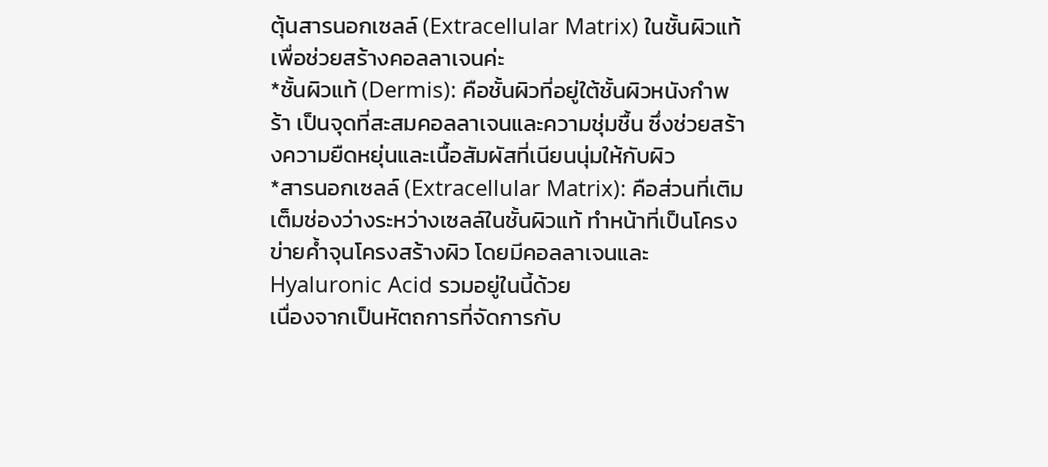ตุ้นสารนอกเซลล์ (Extracellular Matrix) ในชั้นผิวแท้เพื่อช่วยสร้างคอลลาเจนค่ะ
*ชั้นผิวแท้ (Dermis): คือชั้นผิวที่อยู่ใต้ชั้นผิวหนังกำพร้า เป็นจุดที่สะสมคอลลาเจนและความชุ่มชื้น ซึ่งช่วยสร้างความยืดหยุ่นและเนื้อสัมผัสที่เนียนนุ่มให้กับผิว
*สารนอกเซลล์ (Extracellular Matrix): คือส่วนที่เติมเต็มช่องว่างระหว่างเซลล์ในชั้นผิวแท้ ทำหน้าที่เป็นโครงข่ายค้ำจุนโครงสร้างผิว โดยมีคอลลาเจนและ Hyaluronic Acid รวมอยู่ในนี้ด้วย
เนื่องจากเป็นหัตถการที่จัดการกับ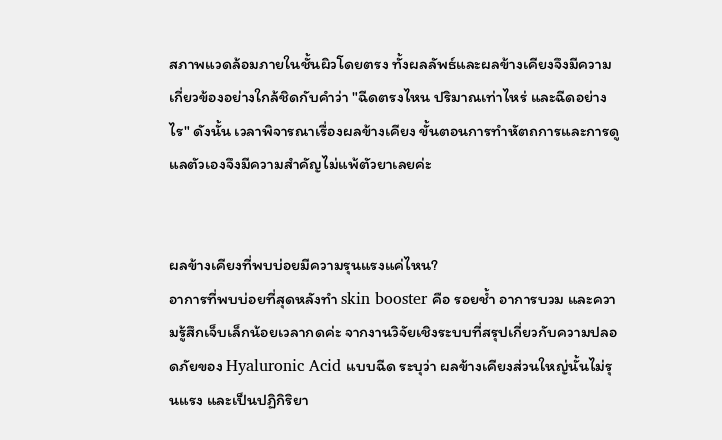สภาพแวดล้อมภายในชั้นผิวโดยตรง ทั้งผลลัพธ์และผลข้างเคียงจึงมีความเกี่ยวข้องอย่างใกล้ชิดกับคำว่า "ฉีดตรงไหน ปริมาณเท่าไหร่ และฉีดอย่างไร" ดังนั้น เวลาพิจารณาเรื่องผลข้างเคียง ขั้นตอนการทำหัตถการและการดูแลตัวเองจึงมีความสำคัญไม่แพ้ตัวยาเลยค่ะ


ผลข้างเคียงที่พบบ่อยมีความรุนแรงแค่ไหน?
อาการที่พบบ่อยที่สุดหลังทำ skin booster คือ รอยช้ำ อาการบวม และความรู้สึกเจ็บเล็กน้อยเวลากดค่ะ จากงานวิจัยเชิงระบบที่สรุปเกี่ยวกับความปลอดภัยของ Hyaluronic Acid แบบฉีด ระบุว่า ผลข้างเคียงส่วนใหญ่นั้นไม่รุนแรง และเป็นปฏิกิริยา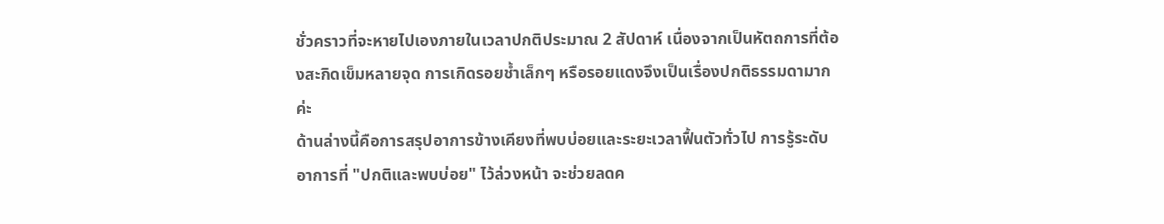ชั่วคราวที่จะหายไปเองภายในเวลาปกติประมาณ 2 สัปดาห์ เนื่องจากเป็นหัตถการที่ต้องสะกิดเข็มหลายจุด การเกิดรอยช้ำเล็กๆ หรือรอยแดงจึงเป็นเรื่องปกติธรรมดามากค่ะ
ด้านล่างนี้คือการสรุปอาการข้างเคียงที่พบบ่อยและระยะเวลาฟื้นตัวทั่วไป การรู้ระดับอาการที่ "ปกติและพบบ่อย" ไว้ล่วงหน้า จะช่วยลดค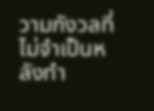วามกังวลที่ไม่จำเป็นหลังทำ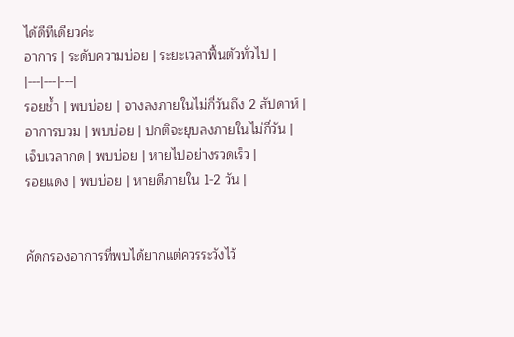ได้ดีทีเดียวค่ะ
อาการ | ระดับความบ่อย | ระยะเวลาฟื้นตัวทั่วไป |
|---|---|---|
รอยช้ำ | พบบ่อย | จางลงภายในไม่กี่วันถึง 2 สัปดาห์ |
อาการบวม | พบบ่อย | ปกติจะยุบลงภายในไม่กี่วัน |
เจ็บเวลากด | พบบ่อย | หายไปอย่างรวดเร็ว |
รอยแดง | พบบ่อย | หายดีภายใน 1-2 วัน |


คัดกรองอาการที่พบได้ยากแต่ควรระวังไว้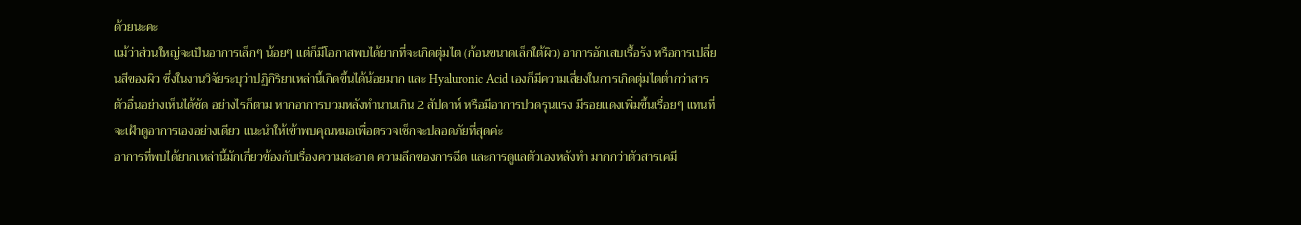ด้วยนะคะ
แม้ว่าส่วนใหญ่จะเป็นอาการเล็กๆ น้อยๆ แต่ก็มีโอกาสพบได้ยากที่จะเกิดตุ่มไต (ก้อนขนาดเล็กใต้ผิว) อาการอักเสบเรื้อรัง หรือการเปลี่ยนสีของผิว ซึ่งในงานวิจัยระบุว่าปฏิกิริยาเหล่านี้เกิดขึ้นได้น้อยมาก และ Hyaluronic Acid เองก็มีความเสี่ยงในการเกิดตุ่มไตต่ำกว่าสารตัวอื่นอย่างเห็นได้ชัด อย่างไรก็ตาม หากอาการบวมหลังทำนานเกิน 2 สัปดาห์ หรือมีอาการปวดรุนแรง มีรอยแดงเพิ่มขึ้นเรื่อยๆ แทนที่จะเฝ้าดูอาการเองอย่างเดียว แนะนำให้เข้าพบคุณหมอเพื่อตรวจเช็กจะปลอดภัยที่สุดค่ะ
อาการที่พบได้ยากเหล่านี้มักเกี่ยวข้องกับเรื่องความสะอาด ความลึกของการฉีด และการดูแลตัวเองหลังทำ มากกว่าตัวสารเคมี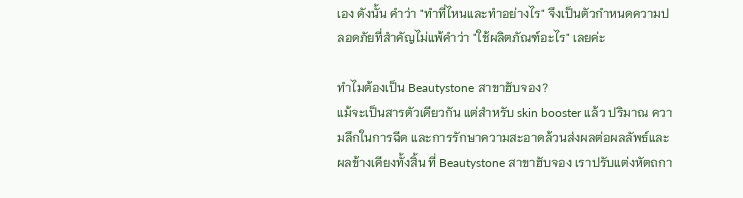เอง ดังนั้น คำว่า "ทำที่ไหนและทำอย่างไร" จึงเป็นตัวกำหนดความปลอดภัยที่สำคัญไม่แพ้คำว่า "ใช้ผลิตภัณฑ์อะไร" เลยค่ะ

ทำไมต้องเป็น Beautystone สาขาฮับจอง?
แม้จะเป็นสารตัวเดียวกัน แต่สำหรับ skin booster แล้ว ปริมาณ ความลึกในการฉีด และการรักษาความสะอาดล้วนส่งผลต่อผลลัพธ์และผลข้างเคียงทั้งสิ้น ที่ Beautystone สาขาฮับจอง เราปรับแต่งหัตถกา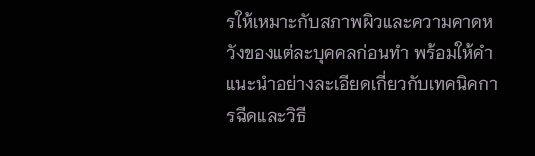รให้เหมาะกับสภาพผิวและความคาดหวังของแต่ละบุคคลก่อนทำ พร้อมให้คำแนะนำอย่างละเอียดเกี่ยวกับเทคนิคการฉีดและวิธี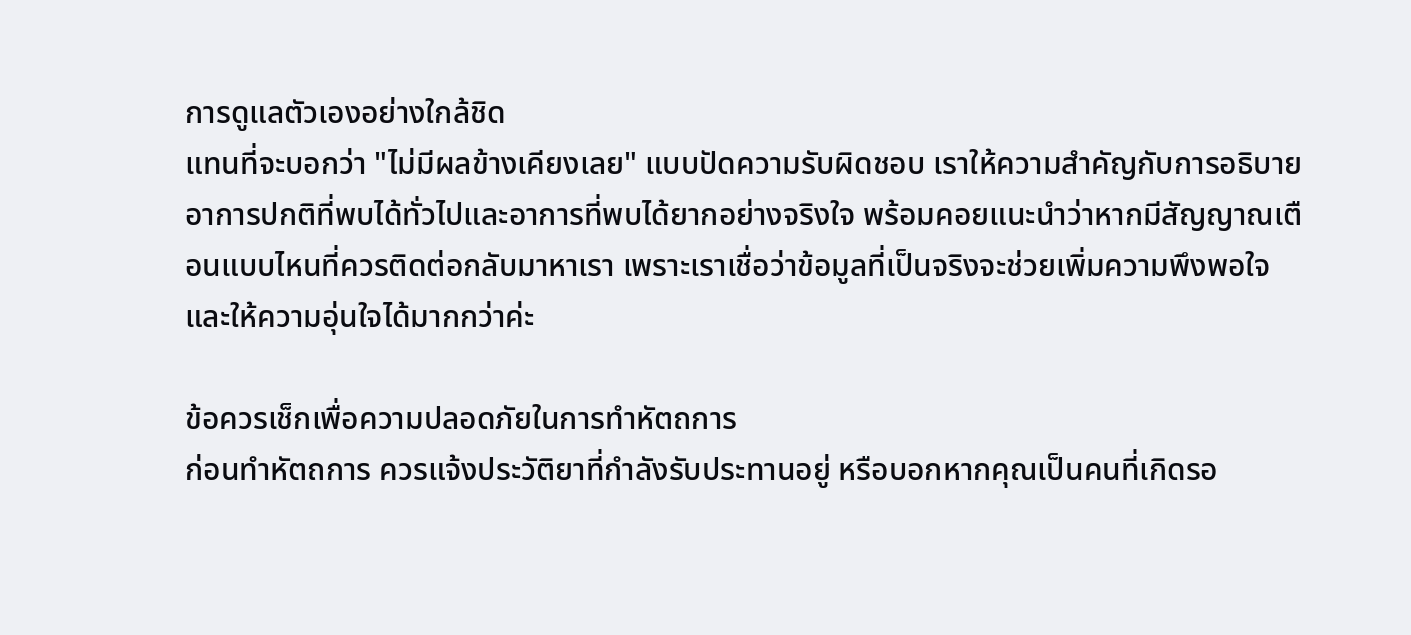การดูแลตัวเองอย่างใกล้ชิด
แทนที่จะบอกว่า "ไม่มีผลข้างเคียงเลย" แบบปัดความรับผิดชอบ เราให้ความสำคัญกับการอธิบายอาการปกติที่พบได้ทั่วไปและอาการที่พบได้ยากอย่างจริงใจ พร้อมคอยแนะนำว่าหากมีสัญญาณเตือนแบบไหนที่ควรติดต่อกลับมาหาเรา เพราะเราเชื่อว่าข้อมูลที่เป็นจริงจะช่วยเพิ่มความพึงพอใจและให้ความอุ่นใจได้มากกว่าค่ะ

ข้อควรเช็กเพื่อความปลอดภัยในการทำหัตถการ
ก่อนทำหัตถการ ควรแจ้งประวัติยาที่กำลังรับประทานอยู่ หรือบอกหากคุณเป็นคนที่เกิดรอ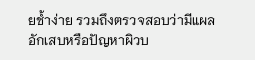ยช้ำง่าย รวมถึงตรวจสอบว่ามีแผลอักเสบหรือปัญหาผิวบ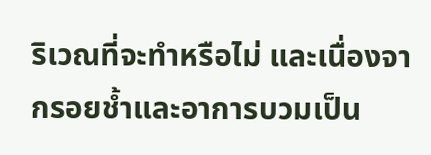ริเวณที่จะทำหรือไม่ และเนื่องจากรอยช้ำและอาการบวมเป็น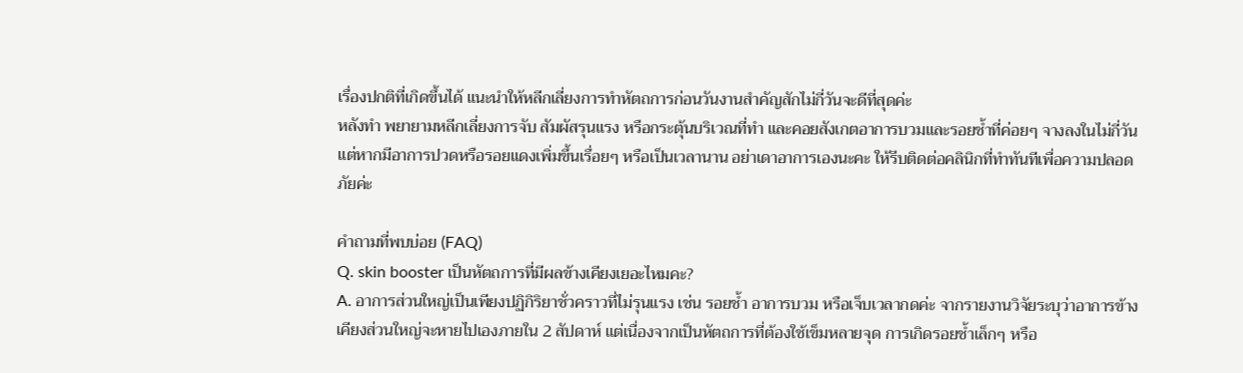เรื่องปกติที่เกิดขึ้นได้ แนะนำให้หลีกเลี่ยงการทำหัตถการก่อนวันงานสำคัญสักไม่กี่วันจะดีที่สุดค่ะ
หลังทำ พยายามหลีกเลี่ยงการจับ สัมผัสรุนแรง หรือกระตุ้นบริเวณที่ทำ และคอยสังเกตอาการบวมและรอยช้ำที่ค่อยๆ จางลงในไม่กี่วัน แต่หากมีอาการปวดหรือรอยแดงเพิ่มขึ้นเรื่อยๆ หรือเป็นเวลานาน อย่าเดาอาการเองนะคะ ให้รีบติดต่อคลินิกที่ทำทันทีเพื่อความปลอดภัยค่ะ

คำถามที่พบบ่อย (FAQ)
Q. skin booster เป็นหัตถการที่มีผลข้างเคียงเยอะไหมคะ?
A. อาการส่วนใหญ่เป็นเพียงปฏิกิริยาชั่วคราวที่ไม่รุนแรง เช่น รอยช้ำ อาการบวม หรือเจ็บเวลากดค่ะ จากรายงานวิจัยระบุว่าอาการข้างเคียงส่วนใหญ่จะหายไปเองภายใน 2 สัปดาห์ แต่เนื่องจากเป็นหัตถการที่ต้องใช้เข็มหลายจุด การเกิดรอยช้ำเล็กๆ หรือ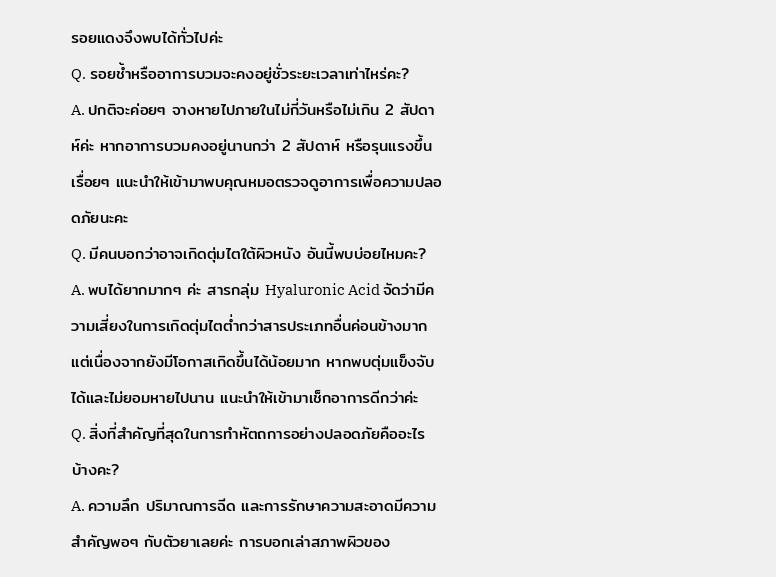รอยแดงจึงพบได้ทั่วไปค่ะ
Q. รอยช้ำหรืออาการบวมจะคงอยู่ชั่วระยะเวลาเท่าไหร่คะ?
A. ปกติจะค่อยๆ จางหายไปภายในไม่กี่วันหรือไม่เกิน 2 สัปดาห์ค่ะ หากอาการบวมคงอยู่นานกว่า 2 สัปดาห์ หรือรุนแรงขึ้นเรื่อยๆ แนะนำให้เข้ามาพบคุณหมอตรวจดูอาการเพื่อความปลอดภัยนะคะ
Q. มีคนบอกว่าอาจเกิดตุ่มไตใต้ผิวหนัง อันนี้พบบ่อยไหมคะ?
A. พบได้ยากมากๆ ค่ะ สารกลุ่ม Hyaluronic Acid จัดว่ามีความเสี่ยงในการเกิดตุ่มไตต่ำกว่าสารประเภทอื่นค่อนข้างมาก แต่เนื่องจากยังมีโอกาสเกิดขึ้นได้น้อยมาก หากพบตุ่มแข็งจับได้และไม่ยอมหายไปนาน แนะนำให้เข้ามาเช็กอาการดีกว่าค่ะ
Q. สิ่งที่สำคัญที่สุดในการทำหัตถการอย่างปลอดภัยคืออะไรบ้างคะ?
A. ความลึก ปริมาณการฉีด และการรักษาความสะอาดมีความสำคัญพอๆ กับตัวยาเลยค่ะ การบอกเล่าสภาพผิวของ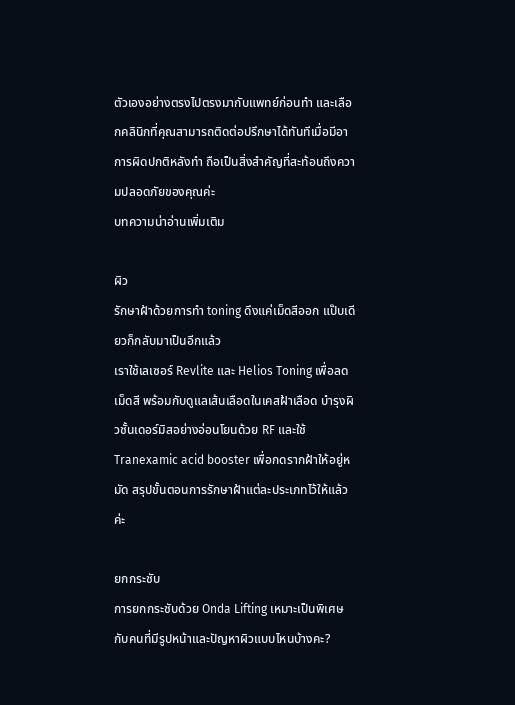ตัวเองอย่างตรงไปตรงมากับแพทย์ก่อนทำ และเลือกคลินิกที่คุณสามารถติดต่อปรึกษาได้ทันทีเมื่อมีอาการผิดปกติหลังทำ ถือเป็นสิ่งสำคัญที่สะท้อนถึงความปลอดภัยของคุณค่ะ
บทความน่าอ่านเพิ่มเติม

ผิว
รักษาฝ้าด้วยการทำ toning ดึงแค่เม็ดสีออก แป๊บเดียวก็กลับมาเป็นอีกแล้ว
เราใช้เลเซอร์ Revlite และ Helios Toning เพื่อลดเม็ดสี พร้อมกับดูแลเส้นเลือดในเคสฝ้าเลือด บำรุงผิวชั้นเดอร์มิสอย่างอ่อนโยนด้วย RF และใช้ Tranexamic acid booster เพื่อกดรากฝ้าให้อยู่หมัด สรุปขั้นตอนการรักษาฝ้าแต่ละประเภทไว้ให้แล้วค่ะ

ยกกระชับ
การยกกระชับด้วย Onda Lifting เหมาะเป็นพิเศษกับคนที่มีรูปหน้าและปัญหาผิวแบบไหนบ้างคะ?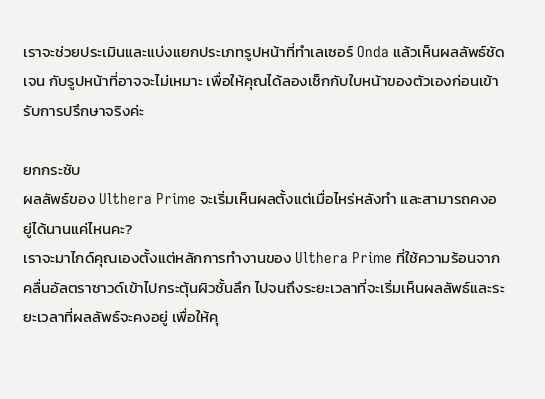เราจะช่วยประเมินและแบ่งแยกประเภทรูปหน้าที่ทำเลเซอร์ Onda แล้วเห็นผลลัพธ์ชัดเจน กับรูปหน้าที่อาจจะไม่เหมาะ เพื่อให้คุณได้ลองเช็กกับใบหน้าของตัวเองก่อนเข้ารับการปรึกษาจริงค่ะ

ยกกระชับ
ผลลัพธ์ของ Ulthera Prime จะเริ่มเห็นผลตั้งแต่เมื่อไหร่หลังทำ และสามารถคงอยู่ได้นานแค่ไหนคะ?
เราจะมาไกด์คุณเองตั้งแต่หลักการทำงานของ Ulthera Prime ที่ใช้ความร้อนจากคลื่นอัลตราซาวด์เข้าไปกระตุ้นผิวชั้นลึก ไปจนถึงระยะเวลาที่จะเริ่มเห็นผลลัพธ์และระยะเวลาที่ผลลัพธ์จะคงอยู่ เพื่อให้คุ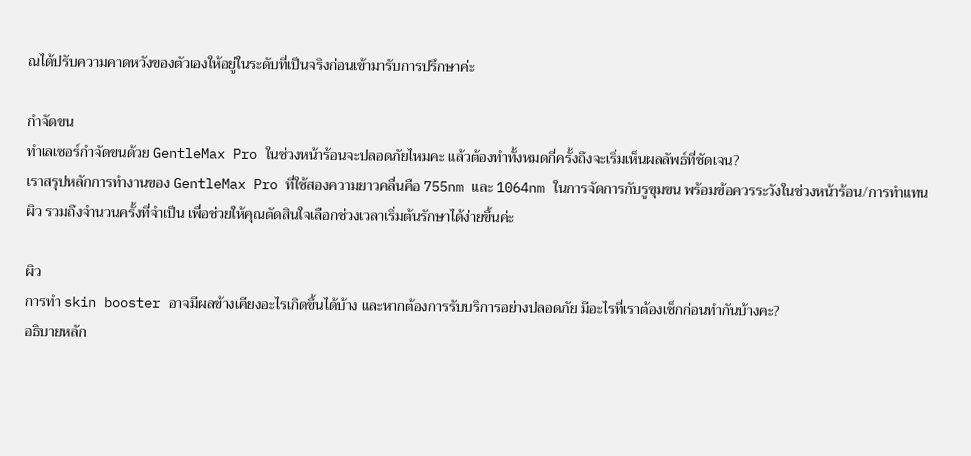ณได้ปรับความคาดหวังของตัวเองให้อยู่ในระดับที่เป็นจริงก่อนเข้ามารับการปรึกษาค่ะ

กำจัดขน
ทำเลเซอร์กำจัดขนด้วย GentleMax Pro ในช่วงหน้าร้อนจะปลอดภัยไหมคะ แล้วต้องทำทั้งหมดกี่ครั้งถึงจะเริ่มเห็นผลลัพธ์ที่ชัดเจน?
เราสรุปหลักการทำงานของ GentleMax Pro ที่ใช้สองความยาวคลื่นคือ 755nm และ 1064nm ในการจัดการกับรูขุมขน พร้อมข้อควรระวังในช่วงหน้าร้อน/การทำแทนผิว รวมถึงจำนวนครั้งที่จำเป็น เพื่อช่วยให้คุณตัดสินใจเลือกช่วงเวลาเริ่มต้นรักษาได้ง่ายขึ้นค่ะ

ผิว
การทำ skin booster อาจมีผลข้างเคียงอะไรเกิดขึ้นได้บ้าง และหากต้องการรับบริการอย่างปลอดภัย มีอะไรที่เราต้องเช็กก่อนทำกันบ้างคะ?
อธิบายหลัก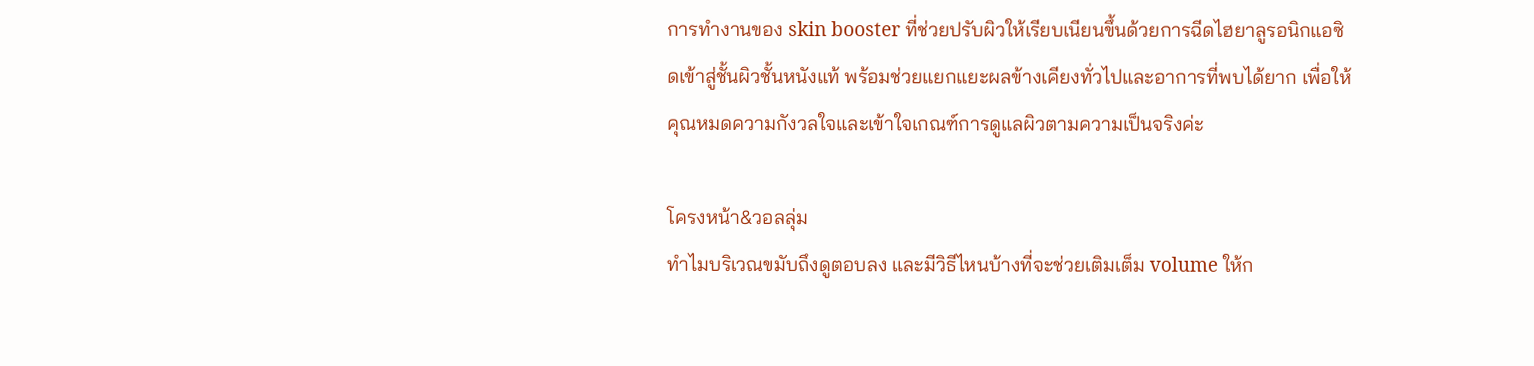การทำงานของ skin booster ที่ช่วยปรับผิวให้เรียบเนียนขึ้นด้วยการฉีดไฮยาลูรอนิกแอซิดเข้าสู่ชั้นผิวชั้นหนังแท้ พร้อมช่วยแยกแยะผลข้างเคียงทั่วไปและอาการที่พบได้ยาก เพื่อให้คุณหมดความกังวลใจและเข้าใจเกณฑ์การดูแลผิวตามความเป็นจริงค่ะ

โครงหน้า&วอลลุ่ม
ทำไมบริเวณขมับถึงดูตอบลง และมีวิธีไหนบ้างที่จะช่วยเติมเต็ม volume ให้ก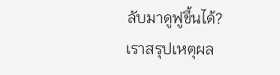ลับมาดูฟูขึ้นได้?
เราสรุปเหตุผล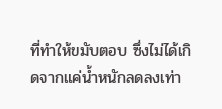ที่ทำให้ขมับตอบ ซึ่งไม่ได้เกิดจากแค่น้ำหนักลดลงเท่า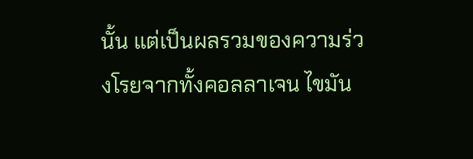นั้น แต่เป็นผลรวมของความร่วงโรยจากทั้งคอลลาเจน ไขมัน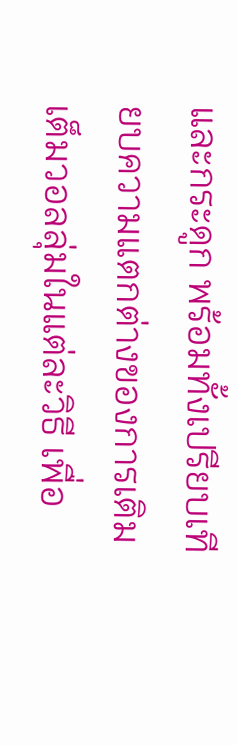และกระดูก พร้อมทั้งเปรียบเทียบความแตกต่างของการเติมเต็มวอลลุ่มในแต่ละวิธี เพื่อ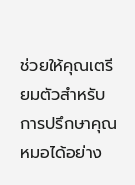ช่วยให้คุณเตรียมตัวสำหรับการปรึกษาคุณหมอได้อย่าง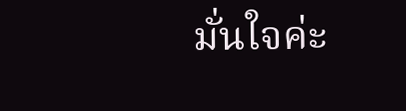มั่นใจค่ะ